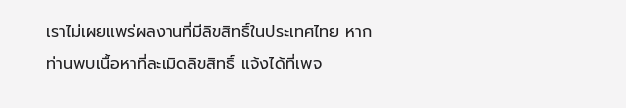เราไม่เผยแพร่ผลงานที่มีลิขสิทธิ์ในประเทศไทย หากท่านพบเนื้อหาที่ละเมิดลิขสิทธิ์ แจ้งได้ที่เพจ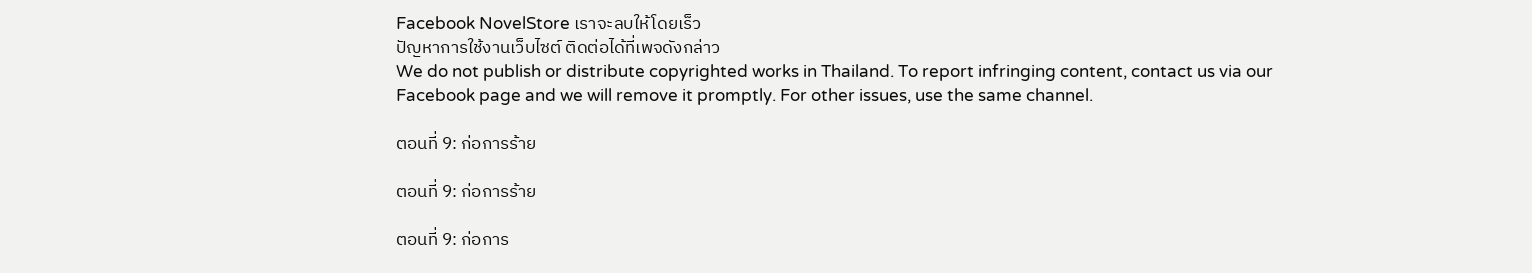Facebook NovelStore เราจะลบให้โดยเร็ว
ปัญหาการใช้งานเว็บไซต์ ติดต่อได้ที่เพจดังกล่าว
We do not publish or distribute copyrighted works in Thailand. To report infringing content, contact us via our Facebook page and we will remove it promptly. For other issues, use the same channel.

ตอนที่ 9: ก่อการร้าย

ตอนที่ 9: ก่อการร้าย

ตอนที่ 9: ก่อการ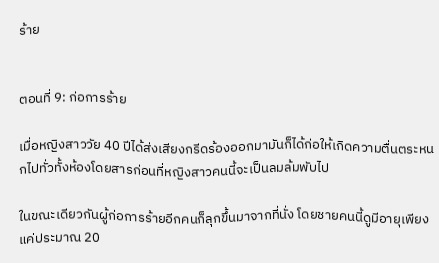ร้าย


ตอนที่ 9: ก่อการร้าย

เมื่อหญิงสาววัย 40 ปีได้ส่งเสียงกรีดร้องออกมามันก็ได้ก่อให้เกิดความตื่นตระหนกไปทั่วทั้งห้องโดยสารก่อนที่หญิงสาวคนนี้จะเป็นลมล้มพับไป

ในขณะเดียวกันผู้ก่อการร้ายอีกคนก็ลุกขึ้นมาจากที่นั่ง โดยชายคนนี้ดูมีอายุเพียงแค่ประมาณ 20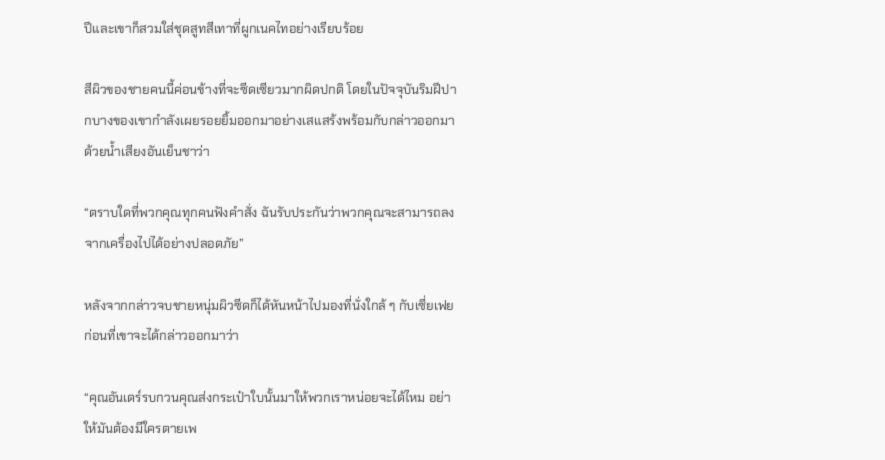ปีและเขาก็สวมใส่ชุดสูทสีเทาที่ผูกเนคไทอย่างเรียบร้อย

สีผิวของชายคนนี้ค่อนข้างที่จะซีดเซียวมากผิดปกติ โดยในปัจจุบันริมฝีปากบางของเขากำลังเผยรอยยิ้มออกมาอย่างเสแสร้งพร้อมกับกล่าวออกมาด้วยน้ำเสียงอันเย็นชาว่า

“ตราบใดที่พวกคุณทุกคนฟังคำสั่ง ฉันรับประกันว่าพวกคุณจะสามารถลงจากเครื่องไปได้อย่างปลอดภัย”

หลังจากกล่าวจบชายหนุ่มผิวซีดก็ได้หันหน้าไปมองที่นั่งใกล้ ๆ กับเซี่ยเฟยก่อนที่เขาจะได้กล่าวออกมาว่า

“คุณอันเดร์รบกวนคุณส่งกระเป๋าใบนั้นมาให้พวกเราหน่อยจะได้ไหม อย่าให้มันต้องมีใครตายเพ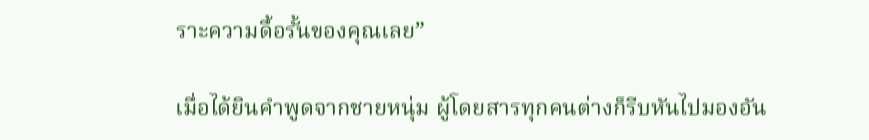ราะความดื้อรั้นของคุณเลย”

เมื่อได้ยินคำพูดจากชายหนุ่ม ผู้โดยสารทุกคนต่างก็รีบหันไปมองอัน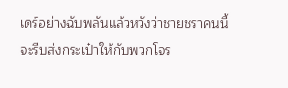เดร์อย่างฉับพลันแล้วหวังว่าชายชราคนนี้จะรีบส่งกระเป๋าให้กับพวกโจร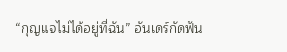“กุญแจไม่ได้อยู่ที่ฉัน” อันเดร์กัดฟัน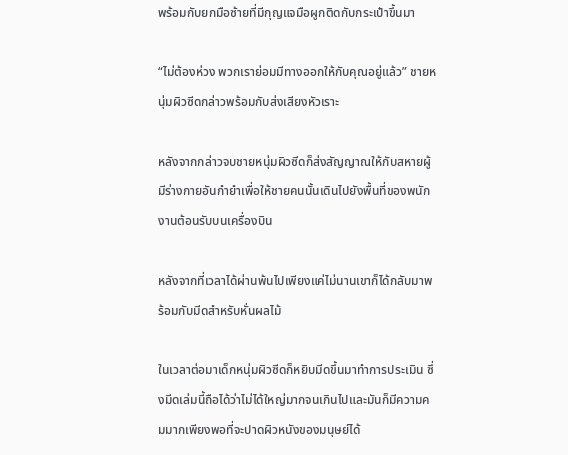พร้อมกับยกมือซ้ายที่มีกุญแจมือผูกติดกับกระเป๋าขึ้นมา

“ไม่ต้องห่วง พวกเราย่อมมีทางออกให้กับคุณอยู่แล้ว” ชายหนุ่มผิวซีดกล่าวพร้อมกับส่งเสียงหัวเราะ

หลังจากกล่าวจบชายหนุ่มผิวซีดก็ส่งสัญญาณให้กับสหายผู้มีร่างกายอันกำยำเพื่อให้ชายคนนั้นเดินไปยังพื้นที่ของพนักงานต้อนรับบนเครื่องบิน

หลังจากที่เวลาได้ผ่านพ้นไปเพียงแค่ไม่นานเขาก็ได้กลับมาพร้อมกับมีดสำหรับหั่นผลไม้

ในเวลาต่อมาเด็กหนุ่มผิวซีดก็หยิบมีดขึ้นมาทำการประเมิน ซึ่งมีดเล่มนี้ถือได้ว่าไม่ได้ใหญ่มากจนเกินไปและมันก็มีความคมมากเพียงพอที่จะปาดผิวหนังของมนุษย์ได้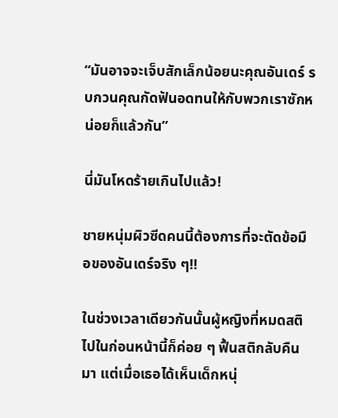“มันอาจจะเจ็บสักเล็กน้อยนะคุณอันเดร์ รบกวนคุณกัดฟันอดทนให้กับพวกเราซักหน่อยก็แล้วกัน”

นี่มันโหดร้ายเกินไปแล้ว!

ชายหนุ่มผิวซีดคนนี้ต้องการที่จะตัดข้อมือของอันเดร์จริง ๆ!!

ในช่วงเวลาเดียวกันนั้นผู้หญิงที่หมดสติไปในก่อนหน้านี้ก็ค่อย ๆ ฟื้นสติกลับคืนมา แต่เมื่อเธอได้เห็นเด็กหนุ่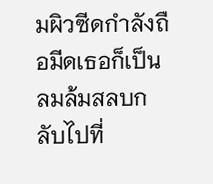มผิวซีดกำลังถือมีดเธอก็เป็นลมล้มสลบกลับไปที่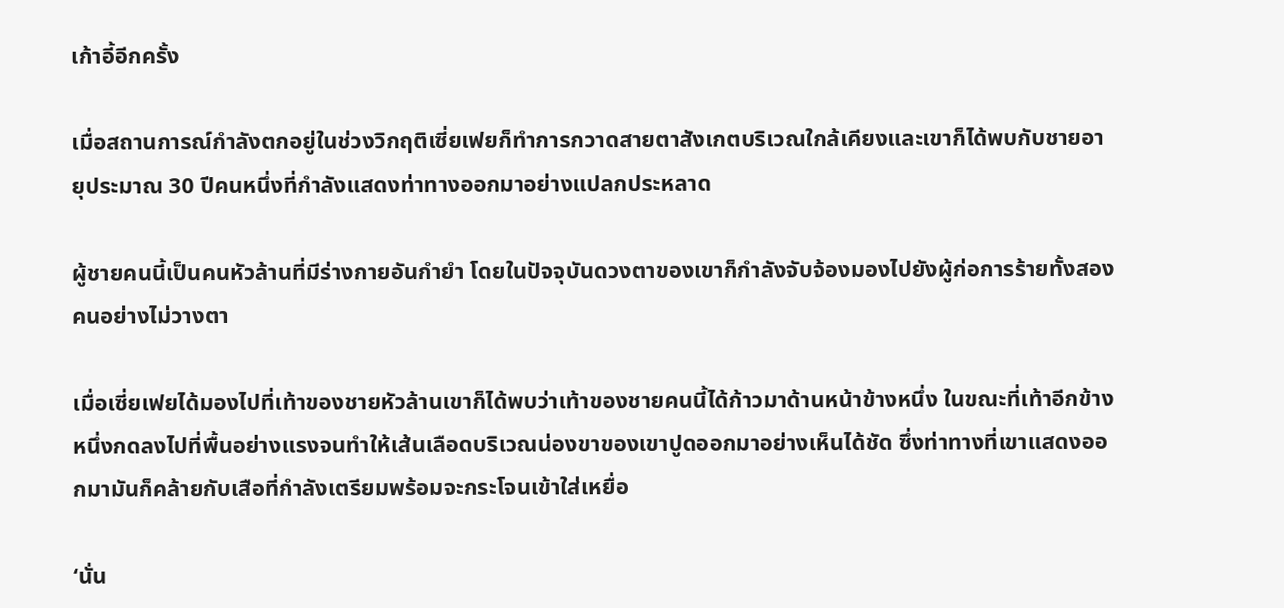เก้าอี้อีกครั้ง

เมื่อสถานการณ์กำลังตกอยู่ในช่วงวิกฤติเซี่ยเฟยก็ทำการกวาดสายตาสังเกตบริเวณใกล้เคียงและเขาก็ได้พบกับชายอายุประมาณ 30 ปีคนหนึ่งที่กำลังแสดงท่าทางออกมาอย่างแปลกประหลาด

ผู้ชายคนนี้เป็นคนหัวล้านที่มีร่างกายอันกำยำ โดยในปัจจุบันดวงตาของเขาก็กำลังจับจ้องมองไปยังผู้ก่อการร้ายทั้งสองคนอย่างไม่วางตา

เมื่อเซี่ยเฟยได้มองไปที่เท้าของชายหัวล้านเขาก็ได้พบว่าเท้าของชายคนนี้ได้ก้าวมาด้านหน้าข้างหนึ่ง ในขณะที่เท้าอีกข้างหนึ่งกดลงไปที่พื้นอย่างแรงจนทำให้เส้นเลือดบริเวณน่องขาของเขาปูดออกมาอย่างเห็นได้ชัด ซึ่งท่าทางที่เขาแสดงออกมามันก็คล้ายกับเสือที่กำลังเตรียมพร้อมจะกระโจนเข้าใส่เหยื่อ

‘นั่น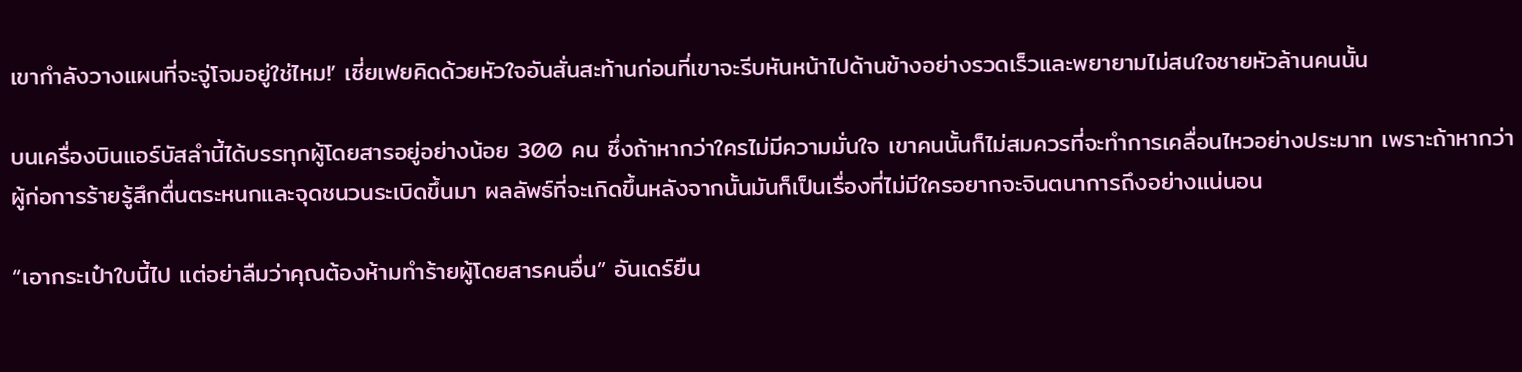เขากำลังวางแผนที่จะจู่โจมอยู่ใช่ไหม!’ เซี่ยเฟยคิดด้วยหัวใจอันสั่นสะท้านก่อนที่เขาจะรีบหันหน้าไปด้านข้างอย่างรวดเร็วและพยายามไม่สนใจชายหัวล้านคนนั้น

บนเครื่องบินแอร์บัสลำนี้ได้บรรทุกผู้โดยสารอยู่อย่างน้อย 300 คน ซึ่งถ้าหากว่าใครไม่มีความมั่นใจ เขาคนนั้นก็ไม่สมควรที่จะทำการเคลื่อนไหวอย่างประมาท เพราะถ้าหากว่าผู้ก่อการร้ายรู้สึกตื่นตระหนกและจุดชนวนระเบิดขึ้นมา ผลลัพธ์ที่จะเกิดขึ้นหลังจากนั้นมันก็เป็นเรื่องที่ไม่มีใครอยากจะจินตนาการถึงอย่างแน่นอน

“เอากระเป๋าใบนี้ไป แต่อย่าลืมว่าคุณต้องห้ามทำร้ายผู้โดยสารคนอื่น” อันเดร์ยืน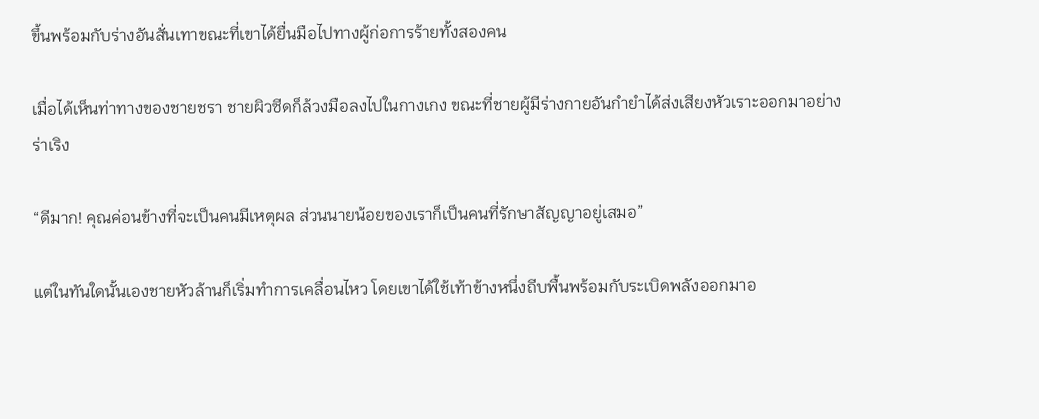ขึ้นพร้อมกับร่างอันสั่นเทาขณะที่เขาได้ยื่นมือไปทางผู้ก่อการร้ายทั้งสองคน

เมื่อได้เห็นท่าทางของชายชรา ชายผิวซีดก็ล้วงมือลงไปในกางเกง ขณะที่ชายผู้มีร่างกายอันกำยำได้ส่งเสียงหัวเราะออกมาอย่างร่าเริง

“ดีมาก! คุณค่อนข้างที่จะเป็นคนมีเหตุผล ส่วนนายน้อยของเราก็เป็นคนที่รักษาสัญญาอยู่เสมอ”

แต่ในทันใดนั้นเองชายหัวล้านก็เริ่มทำการเคลื่อนไหว โดยเขาได้ใช้เท้าข้างหนึ่งถีบพื้นพร้อมกับระเบิดพลังออกมาอ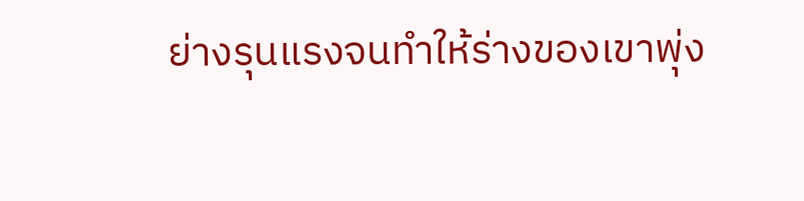ย่างรุนแรงจนทำให้ร่างของเขาพุ่ง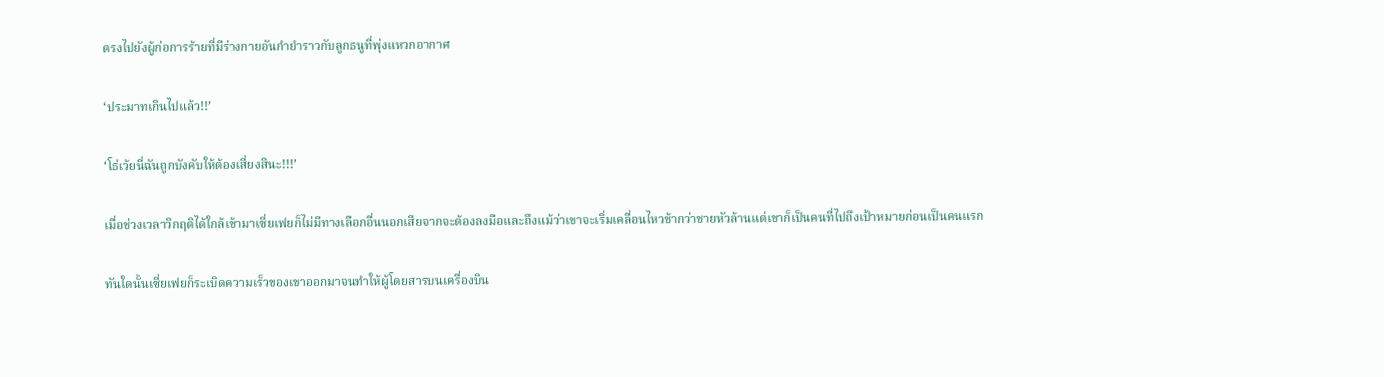ตรงไปยังผู้ก่อการร้ายที่มีร่างกายอันกำยำราวกับลูกธนูที่พุ่งแหวกอากาศ

‘ประมาทเกินไปแล้ว!!’

‘โธ่เว้ยนี่ฉันถูกบังคับให้ต้องเสี่ยงสินะ!!!’

เมื่อช่วงเวลาวิกฤติได้ใกล้เข้ามาเซี่ยเฟยก็ไม่มีทางเลือกอื่นนอกเสียจากจะต้องลงมือและถึงแม้ว่าเขาจะเริ่มเคลื่อนไหวช้ากว่าชายหัวล้านแต่เขาก็เป็นคนที่ไปถึงเป้าหมายก่อนเป็นคนแรก

ทันใดนั้นเซี่ยเฟยก็ระเบิดความเร็วของเขาออกมาจนทำให้ผู้โดยสารบนเครื่องบิน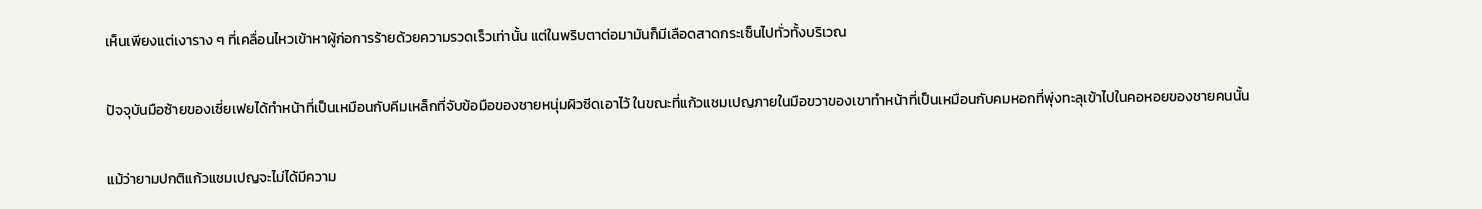เห็นเพียงแต่เงาราง ๆ ที่เคลื่อนไหวเข้าหาผู้ก่อการร้ายด้วยความรวดเร็วเท่านั้น แต่ในพริบตาต่อมามันก็มีเลือดสาดกระเซ็นไปทั่วทั้งบริเวณ

ปัจจุบันมือซ้ายของเซี่ยเฟยได้ทำหน้าที่เป็นเหมือนกับคีมเหล็กที่จับข้อมือของชายหนุ่มผิวซีดเอาไว้ ในขณะที่แก้วแชมเปญภายในมือขวาของเขาทำหน้าที่เป็นเหมือนกับคมหอกที่พุ่งทะลุเข้าไปในคอหอยของชายคนนั้น

แม้ว่ายามปกติแก้วแชมเปญจะไม่ได้มีความ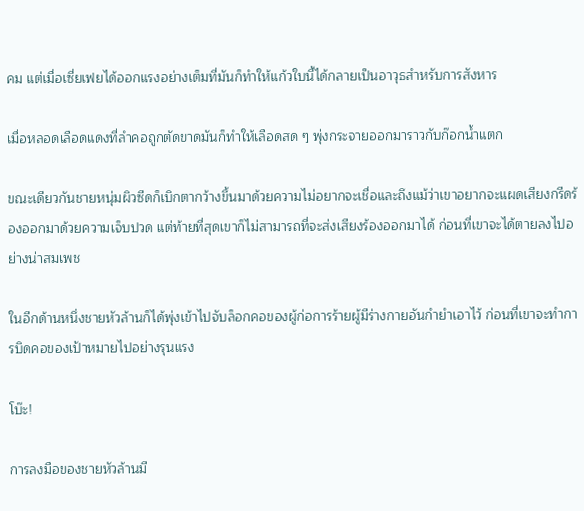คม แต่เมื่อเซี่ยเฟยได้ออกแรงอย่างเต็มที่มันก็ทำให้แก้วใบนี้ได้กลายเป็นอาวุธสำหรับการสังหาร

เมื่อหลอดเลือดแดงที่ลำคอถูกตัดขาดมันก็ทำให้เลือดสด ๆ พุ่งกระจายออกมาราวกับก๊อกน้ำแตก

ขณะเดียวกันชายหนุ่มผิวซีดก็เบิกตากว้างขึ้นมาด้วยความไม่อยากจะเชื่อและถึงแม้ว่าเขาอยากจะแผดเสียงกรีดร้องออกมาด้วยความเจ็บปวด แต่ท้ายที่สุดเขาก็ไม่สามารถที่จะส่งเสียงร้องออกมาได้ ก่อนที่เขาจะได้ตายลงไปอย่างน่าสมเพช

ในอีกด้านหนึ่งชายหัวล้านก็ได้พุ่งเข้าไปจับล็อกคอของผู้ก่อการร้ายผู้มีร่างกายอันกำยำเอาไว้ ก่อนที่เขาจะทำการบิดคอของเป้าหมายไปอย่างรุนแรง

โบ๊ะ!

การลงมือของชายหัวล้านมี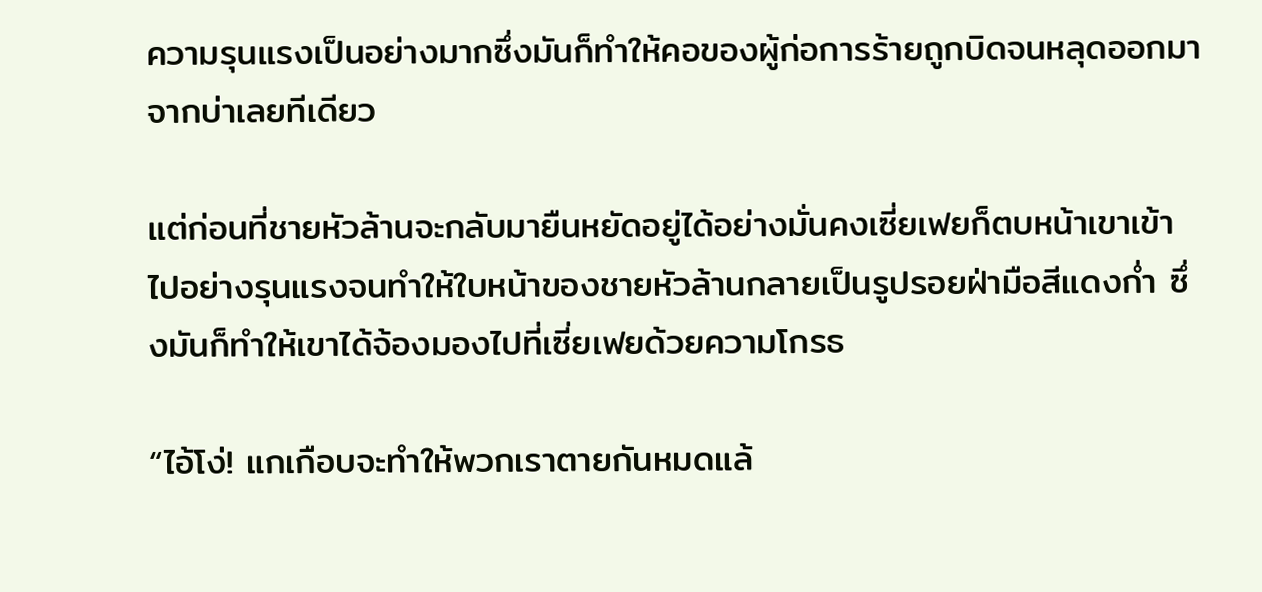ความรุนแรงเป็นอย่างมากซึ่งมันก็ทำให้คอของผู้ก่อการร้ายถูกบิดจนหลุดออกมาจากบ่าเลยทีเดียว

แต่ก่อนที่ชายหัวล้านจะกลับมายืนหยัดอยู่ได้อย่างมั่นคงเซี่ยเฟยก็ตบหน้าเขาเข้าไปอย่างรุนแรงจนทำให้ใบหน้าของชายหัวล้านกลายเป็นรูปรอยฝ่ามือสีแดงก่ำ ซึ่งมันก็ทำให้เขาได้จ้องมองไปที่เซี่ยเฟยด้วยความโกรธ

“ไอ้โง่! แกเกือบจะทำให้พวกเราตายกันหมดแล้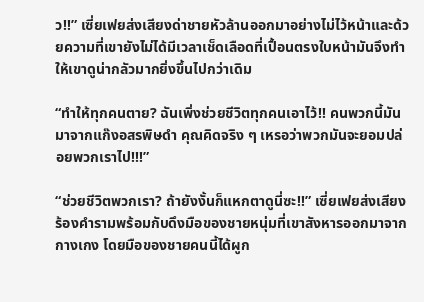ว!!” เซี่ยเฟยส่งเสียงด่าชายหัวล้านออกมาอย่างไม่ไว้หน้าและด้วยความที่เขายังไม่ได้มีเวลาเช็ดเลือดที่เปื้อนตรงใบหน้ามันจึงทำให้เขาดูน่ากลัวมากยิ่งขึ้นไปกว่าเดิม

“ทำให้ทุกคนตาย? ฉันเพิ่งช่วยชีวิตทุกคนเอาไว้!! คนพวกนี้มันมาจากแก๊งอสรพิษดำ คุณคิดจริง ๆ เหรอว่าพวกมันจะยอมปล่อยพวกเราไป!!!”

“ช่วยชีวิตพวกเรา? ถ้ายังงั้นก็แหกตาดูนี่ซะ!!” เซี่ยเฟยส่งเสียงร้องคำรามพร้อมกับดึงมือของชายหนุ่มที่เขาสังหารออกมาจากกางเกง โดยมือของชายคนนี้ได้ผูก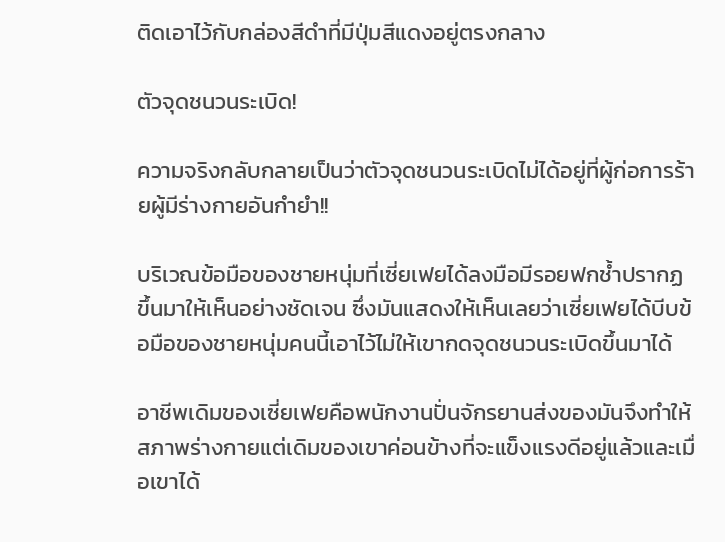ติดเอาไว้กับกล่องสีดำที่มีปุ่มสีแดงอยู่ตรงกลาง

ตัวจุดชนวนระเบิด!

ความจริงกลับกลายเป็นว่าตัวจุดชนวนระเบิดไม่ได้อยู่ที่ผู้ก่อการร้ายผู้มีร่างกายอันกำยำ!!

บริเวณข้อมือของชายหนุ่มที่เซี่ยเฟยได้ลงมือมีรอยฟกช้ำปรากฏขึ้นมาให้เห็นอย่างชัดเจน ซึ่งมันแสดงให้เห็นเลยว่าเซี่ยเฟยได้บีบข้อมือของชายหนุ่มคนนี้เอาไว้ไม่ให้เขากดจุดชนวนระเบิดขึ้นมาได้

อาชีพเดิมของเซี่ยเฟยคือพนักงานปั่นจักรยานส่งของมันจึงทำให้สภาพร่างกายแต่เดิมของเขาค่อนข้างที่จะแข็งแรงดีอยู่แล้วและเมื่อเขาได้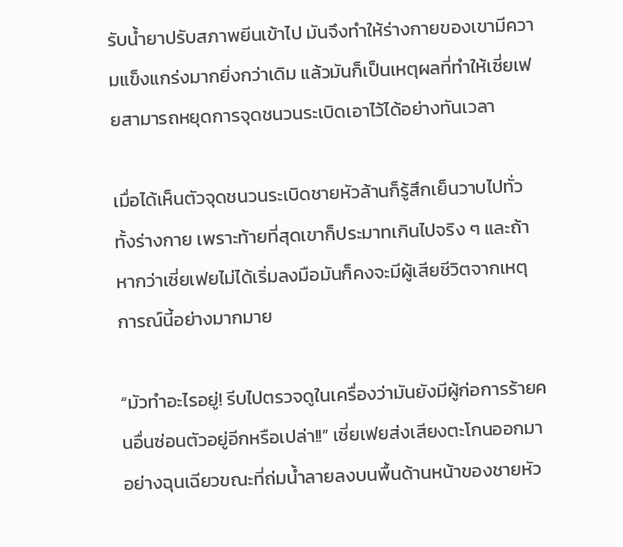รับน้ำยาปรับสภาพยีนเข้าไป มันจึงทำให้ร่างกายของเขามีความแข็งแกร่งมากยิ่งกว่าเดิม แล้วมันก็เป็นเหตุผลที่ทำให้เซี่ยเฟยสามารถหยุดการจุดชนวนระเบิดเอาไว้ได้อย่างทันเวลา

เมื่อได้เห็นตัวจุดชนวนระเบิดชายหัวล้านก็รู้สึกเย็นวาบไปทั่วทั้งร่างกาย เพราะท้ายที่สุดเขาก็ประมาทเกินไปจริง ๆ และถ้าหากว่าเซี่ยเฟยไม่ได้เริ่มลงมือมันก็คงจะมีผู้เสียชีวิตจากเหตุการณ์นี้อย่างมากมาย

“มัวทำอะไรอยู่! รีบไปตรวจดูในเครื่องว่ามันยังมีผู้ก่อการร้ายคนอื่นซ่อนตัวอยู่อีกหรือเปล่า!!” เซี่ยเฟยส่งเสียงตะโกนออกมาอย่างฉุนเฉียวขณะที่ถ่มน้ำลายลงบนพื้นด้านหน้าของชายหัว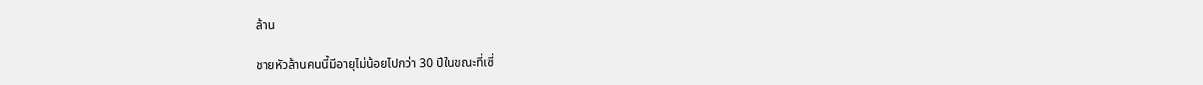ล้าน

ชายหัวล้านคนนี้มีอายุไม่น้อยไปกว่า 30 ปีในขณะที่เซี่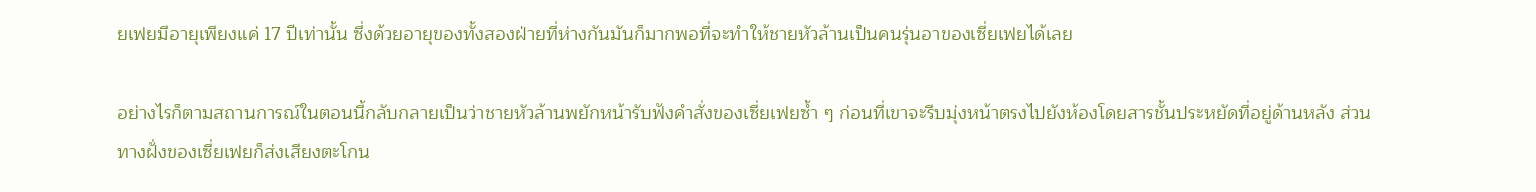ยเฟยมีอายุเพียงแค่ 17 ปีเท่านั้น ซึ่งด้วยอายุของทั้งสองฝ่ายที่ห่างกันมันก็มากพอที่จะทำให้ชายหัวล้านเป็นคนรุ่นอาของเซี่ยเฟยได้เลย

อย่างไรก็ตามสถานการณ์ในตอนนี้กลับกลายเป็นว่าชายหัวล้านพยักหน้ารับฟังคำสั่งของเซี่ยเฟยซ้ำ ๆ ก่อนที่เขาจะรีบมุ่งหน้าตรงไปยังห้องโดยสารชั้นประหยัดที่อยู่ด้านหลัง ส่วนทางฝั่งของเซี่ยเฟยก็ส่งเสียงตะโกน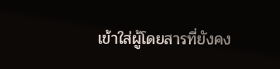เข้าใส่ผู้โดยสารที่ยังคง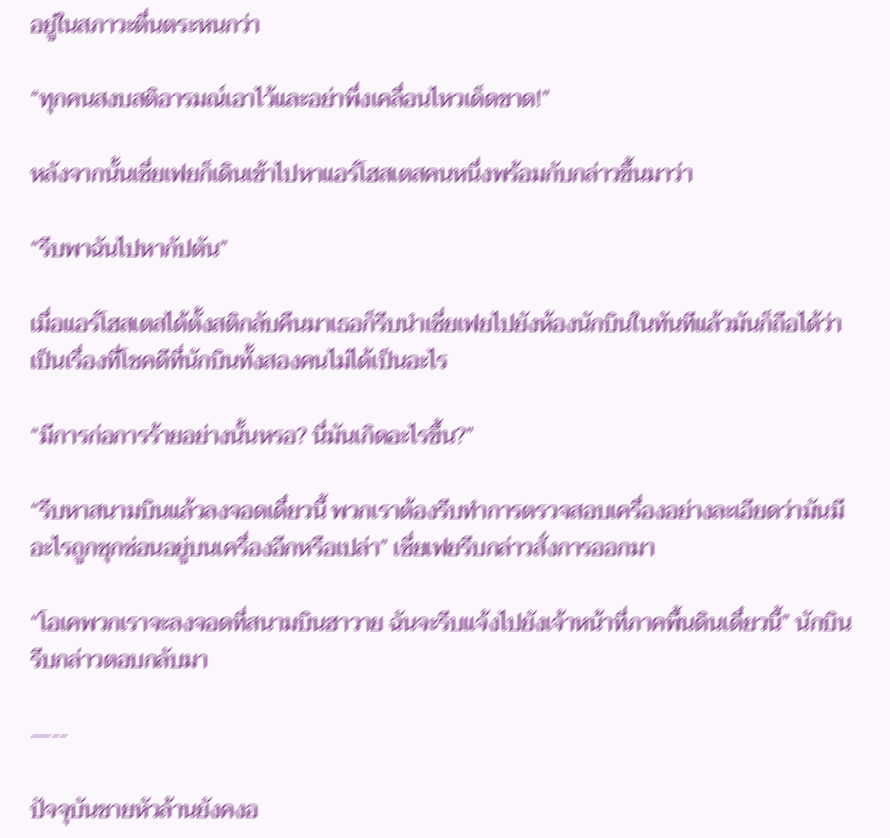อยู่ในสภาวะตื่นตระหนกว่า

“ทุกคนสงบสติอารมณ์เอาไว้และอย่าพึ่งเคลื่อนไหวเด็ดขาด!”

หลังจากนั้นเซี่ยเฟยก็เดินเข้าไปหาแอร์โฮสเตสคนหนึ่งพร้อมกับกล่าวขึ้นมาว่า

“รีบพาฉันไปหากัปตัน”

เมื่อแอร์โฮสเตสได้ตั้งสติกลับคืนมาเธอก็รีบนำเซี่ยเฟยไปยังห้องนักบินในทันทีแล้วมันก็ถือได้ว่าเป็นเรื่องที่โชคดีที่นักบินทั้งสองคนไม่ได้เป็นอะไร

“มีการก่อการร้ายอย่างนั้นหรอ? นี่มันเกิดอะไรขึ้น?”

“รีบหาสนามบินแล้วลงจอดเดี๋ยวนี้ พวกเราต้องรีบทำการตรวจสอบเครื่องอย่างละเอียดว่ามันมีอะไรถูกซุกซ่อนอยู่บนเครื่องอีกหรือเปล่า” เซี่ยเฟยรีบกล่าวสั่งการออกมา

“โอเคพวกเราจะลงจอดที่สนามบินฮาวาย ฉันจะรีบแจ้งไปยังเจ้าหน้าที่ภาคพื้นดินเดี๋ยวนี้” นักบินรีบกล่าวตอบกลับมา

—--

ปัจจุบันชายหัวล้านยังคงอ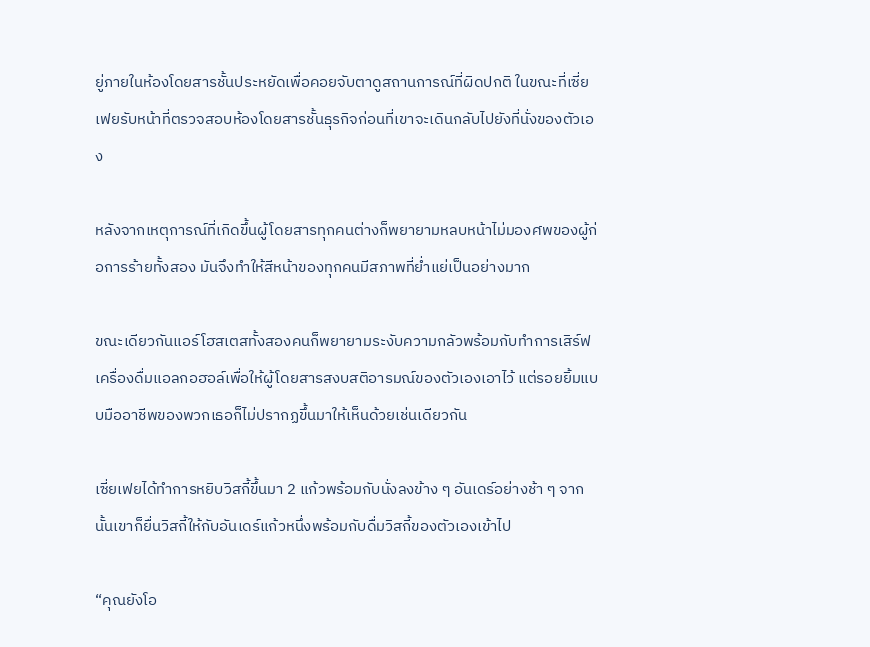ยู่ภายในห้องโดยสารชั้นประหยัดเพื่อคอยจับตาดูสถานการณ์ที่ผิดปกติ ในขณะที่เซี่ยเฟยรับหน้าที่ตรวจสอบห้องโดยสารชั้นธุรกิจก่อนที่เขาจะเดินกลับไปยังที่นั่งของตัวเอง

หลังจากเหตุการณ์ที่เกิดขึ้นผู้โดยสารทุกคนต่างก็พยายามหลบหน้าไม่มองศพของผู้ก่อการร้ายทั้งสอง มันจึงทำให้สีหน้าของทุกคนมีสภาพที่ย่ำแย่เป็นอย่างมาก

ขณะเดียวกันแอร์โฮสเตสทั้งสองคนก็พยายามระงับความกลัวพร้อมกับทำการเสิร์ฟเครื่องดื่มแอลกอฮอล์เพื่อให้ผู้โดยสารสงบสติอารมณ์ของตัวเองเอาไว้ แต่รอยยิ้มแบบมืออาชีพของพวกเธอก็ไม่ปรากฏขึ้นมาให้เห็นด้วยเช่นเดียวกัน

เซี่ยเฟยได้ทำการหยิบวิสกี้ขึ้นมา 2 แก้วพร้อมกับนั่งลงข้าง ๆ อันเดร์อย่างช้า ๆ จากนั้นเขาก็ยื่นวิสกี้ให้กับอันเดร์แก้วหนึ่งพร้อมกับดื่มวิสกี้ของตัวเองเข้าไป

“คุณยังโอ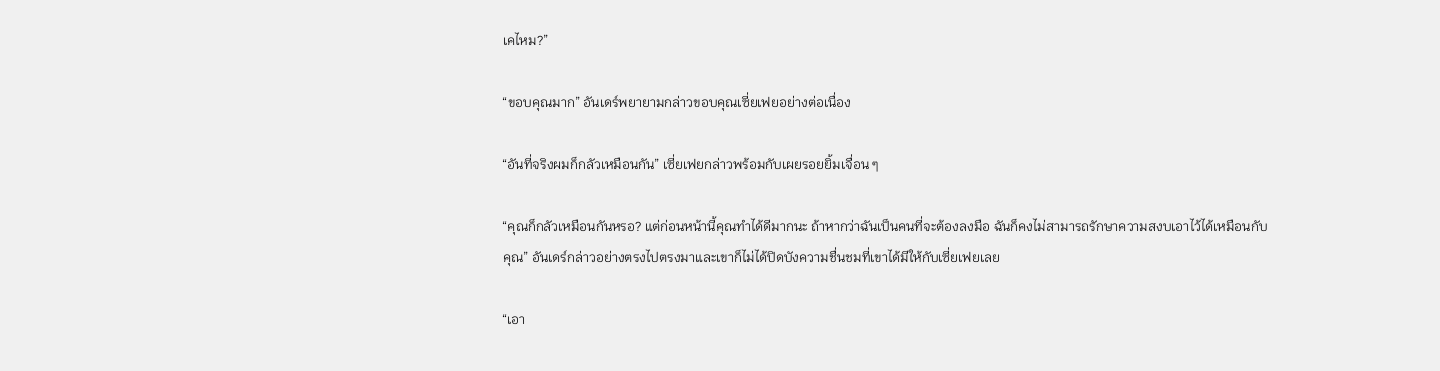เคไหม?”

“ขอบคุณมาก” อันเดร์พยายามกล่าวขอบคุณเซี่ยเฟยอย่างต่อเนื่อง

“อันที่จริงผมก็กลัวเหมือนกัน” เซี่ยเฟยกล่าวพร้อมกับเผยรอยยิ้มเจื่อน ๆ

“คุณก็กลัวเหมือนกันหรอ? แต่ก่อนหน้านี้คุณทำได้ดีมากนะ ถ้าหากว่าฉันเป็นคนที่จะต้องลงมือ ฉันก็คงไม่สามารถรักษาความสงบเอาไว้ได้เหมือนกับคุณ” อันเดร์กล่าวอย่างตรงไปตรงมาและเขาก็ไม่ได้ปิดบังความชื่นชมที่เขาได้มีให้กับเซี่ยเฟยเลย

“เอา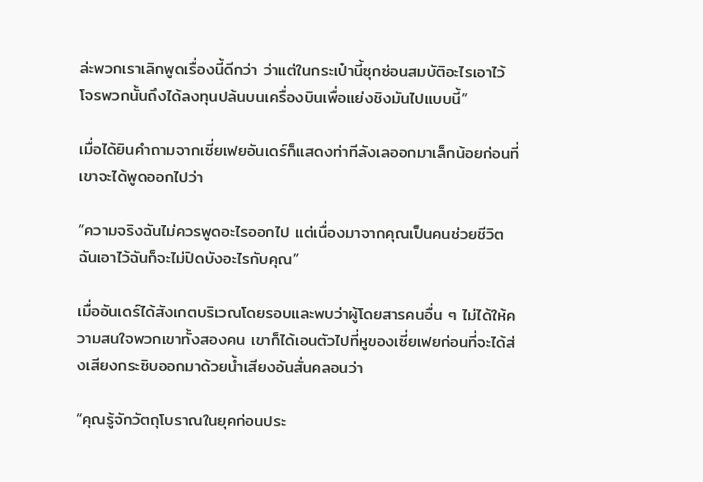ล่ะพวกเราเลิกพูดเรื่องนี้ดีกว่า ว่าแต่ในกระเป๋านี้ซุกซ่อนสมบัติอะไรเอาไว้ โจรพวกนั้นถึงได้ลงทุนปล้นบนเครื่องบินเพื่อแย่งชิงมันไปแบบนี้”

เมื่อได้ยินคำถามจากเซี่ยเฟยอันเดร์ก็แสดงท่าทีลังเลออกมาเล็กน้อยก่อนที่เขาจะได้พูดออกไปว่า

“ความจริงฉันไม่ควรพูดอะไรออกไป แต่เนื่องมาจากคุณเป็นคนช่วยชีวิตฉันเอาไว้ฉันก็จะไม่ปิดบังอะไรกับคุณ”

เมื่ออันเดร์ได้สังเกตบริเวณโดยรอบและพบว่าผู้โดยสารคนอื่น ๆ ไม่ได้ให้ความสนใจพวกเขาทั้งสองคน เขาก็ได้เอนตัวไปที่หูของเซี่ยเฟยก่อนที่จะได้ส่งเสียงกระซิบออกมาด้วยน้ำเสียงอันสั่นคลอนว่า

“คุณรู้จักวัตถุโบราณในยุคก่อนประ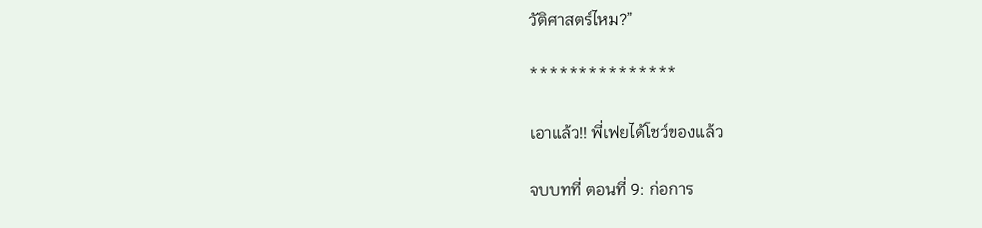วัติศาสตร์ไหม?”

***************

เอาแล้ว!! พี่เฟยได้โชว์ของแล้ว

จบบทที่ ตอนที่ 9: ก่อการ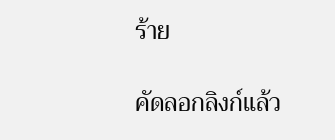ร้าย

คัดลอกลิงก์แล้ว